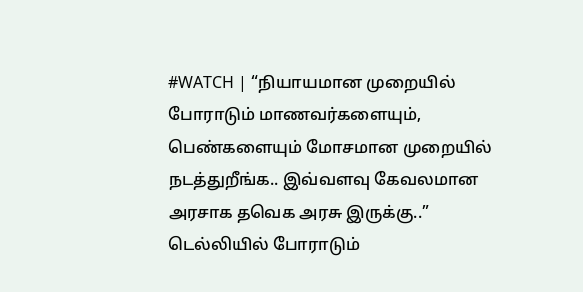#WATCH | “நியாயமான முறையில் போராடும் மாணவர்களையும், பெண்களையும் மோசமான முறையில் நடத்துறீங்க.. இவ்வளவு கேவலமான அரசாக தவெக அரசு இருக்கு..”
டெல்லியில் போராடும்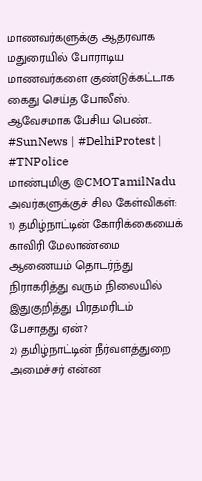மாணவர்களுக்கு ஆதரவாக மதுரையில் போராடிய மாணவர்களை குண்டுக்கட்டாக கைது செய்த போலீஸ். ஆவேசமாக பேசிய பெண்..
#SunNews | #DelhiProtest | #TNPolice
மாண்புமிகு @CMOTamilNadu அவர்களுக்குச் சில கேள்விகள்:
1) தமிழ்நாட்டின் கோரிக்கையைக் காவிரி மேலாண்மை ஆணையம் தொடர்ந்து நிராகரித்து வரும் நிலையில் இதுகுறித்து பிரதமரிடம் பேசாதது ஏன்?
2) தமிழ்நாட்டின் நீர்வளத்துறை அமைச்சர் என்ன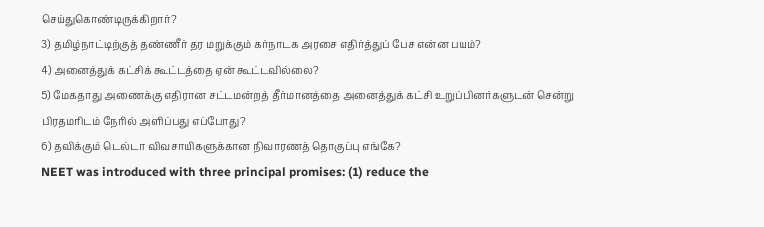செய்துகொண்டிருக்கிறார்?
3) தமிழ்நாட்டிற்குத் தண்ணீர் தர மறுக்கும் கர்நாடக அரசை எதிர்த்துப் பேச என்ன பயம்?
4) அனைத்துக் கட்சிக் கூட்டத்தை ஏன் கூட்டவில்லை?
5) மேகதாது அணைக்கு எதிரான சட்டமன்றத் தீர்மானத்தை அனைத்துக் கட்சி உறுப்பினர்களுடன் சென்று பிரதமரிடம் நேரில் அளிப்பது எப்போது?
6) தவிக்கும் டெல்டா விவசாயிகளுக்கான நிவாரணத் தொகுப்பு எங்கே?
NEET was introduced with three principal promises: (1) reduce the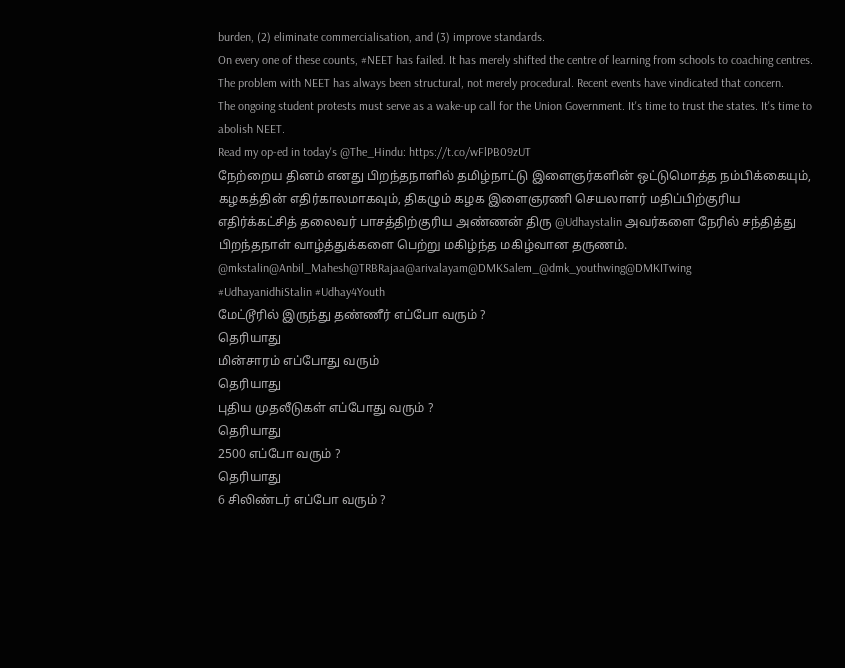burden, (2) eliminate commercialisation, and (3) improve standards.
On every one of these counts, #NEET has failed. It has merely shifted the centre of learning from schools to coaching centres.
The problem with NEET has always been structural, not merely procedural. Recent events have vindicated that concern.
The ongoing student protests must serve as a wake-up call for the Union Government. It's time to trust the states. It's time to abolish NEET.
Read my op-ed in today's @The_Hindu: https://t.co/wFlPB09zUT
நேற்றைய தினம் எனது பிறந்தநாளில் தமிழ்நாட்டு இளைஞர்களின் ஒட்டுமொத்த நம்பிக்கையும், கழகத்தின் எதிர்காலமாகவும், திகழும் கழக இளைஞரணி செயலாளர் மதிப்பிற்குரிய எதிர்க்கட்சித் தலைவர் பாசத்திற்குரிய அண்ணன் திரு @Udhaystalin அவர்களை நேரில் சந்தித்து பிறந்தநாள் வாழ்த்துக்களை பெற்று மகிழ்ந்த மகிழ்வான தருணம்.
@mkstalin@Anbil_Mahesh@TRBRajaa@arivalayam@DMKSalem_@dmk_youthwing@DMKITwing
#UdhayanidhiStalin #Udhay4Youth
மேட்டூரில் இருந்து தண்ணீர் எப்போ வரும் ?
தெரியாது
மின்சாரம் எப்போது வரும்
தெரியாது
புதிய முதலீடுகள் எப்போது வரும் ?
தெரியாது
2500 எப்போ வரும் ?
தெரியாது
6 சிலிண்டர் எப்போ வரும் ?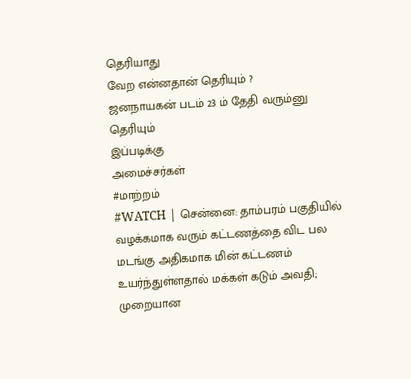தெரியாது
வேற என்னதான் தெரியும் ?
ஜனநாயகன் படம் 23 ம் தேதி வரும்னு தெரியும்
இப்படிக்கு
அமைச்சர்கள்
#மாற்றம்
#WATCH | சென்னை: தாம்பரம் பகுதியில் வழக்கமாக வரும் கட்டணத்தை விட பல மடங்கு அதிகமாக மின் கட்டணம் உயர்ந்துள்ளதால் மக்கள் கடும் அவதி; முறையான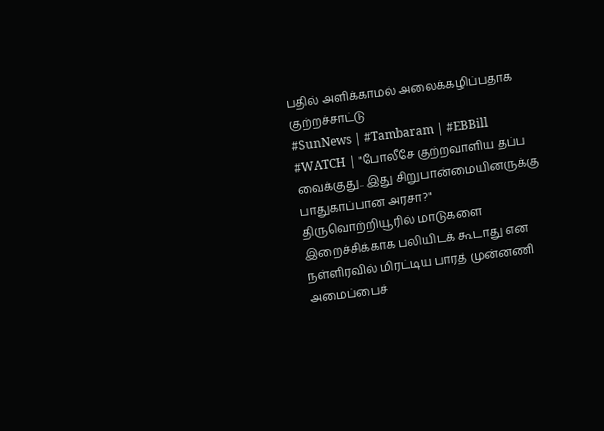பதில் அளிக்காமல் அலைக்கழிப்பதாக குற்றச்சாட்டு
#SunNews | #Tambaram | #EBBill
#WATCH | "போலீசே குற்றவாளிய தப்ப வைக்குது.. இது சிறுபான்மையினருக்கு பாதுகாப்பான அரசா?"
திருவொற்றியூரில் மாடுகளை இறைச்சிக்காக பலியிடக் கூடாது என நள்ளிரவில் மிரட்டிய பாரத் முன்னணி அமைப்பைச்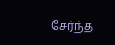சேர்ந்த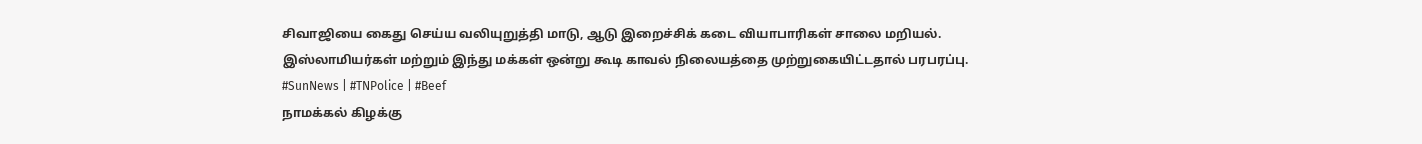சிவாஜியை கைது செய்ய வலியுறுத்தி மாடு, ஆடு இறைச்சிக் கடை வியாபாரிகள் சாலை மறியல்.
இஸ்லாமியர்கள் மற்றும் இந்து மக்கள் ஒன்று கூடி காவல் நிலையத்தை முற்றுகையிட்டதால் பரபரப்பு.
#SunNews | #TNPolice | #Beef
நாமக்கல் கிழக்கு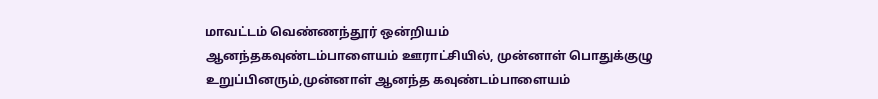மாவட்டம் வெண்ணந்தூர் ஒன்றியம்
ஆனந்தகவுண்டம்பாளையம் ஊராட்சியில், முன்னாள் பொதுக்குழு உறுப்பினரும்,முன்னாள் ஆனந்த கவுண்டம்பாளையம்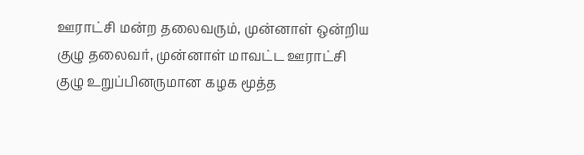ஊராட்சி மன்ற தலைவரும், முன்னாள் ஒன்றிய குழு தலைவர், முன்னாள் மாவட்ட ஊராட்சி குழு உறுப்பினருமான கழக மூத்த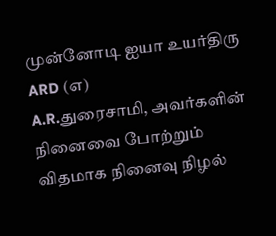முன்னோடி ஐயா உயர்திரு ARD (எ)
A.R.துரைசாமி, அவர்களின் நினைவை போற்றும் விதமாக நினைவு நிழல்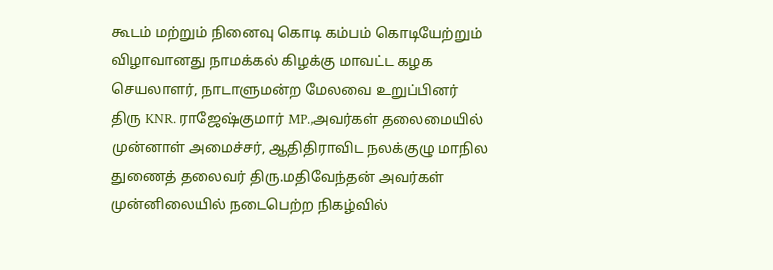கூடம் மற்றும் நினைவு கொடி கம்பம் கொடியேற்றும் விழாவானது நாமக்கல் கிழக்கு மாவட்ட கழக செயலாளர், நாடாளுமன்ற மேலவை உறுப்பினர்
திரு KNR. ராஜேஷ்குமார் MP.,அவர்கள் தலைமையில் முன்னாள் அமைச்சர், ஆதிதிராவிட நலக்குழு மாநில துணைத் தலைவர் திரு.மதிவேந்தன் அவர்கள் முன்னிலையில் நடைபெற்ற நிகழ்வில்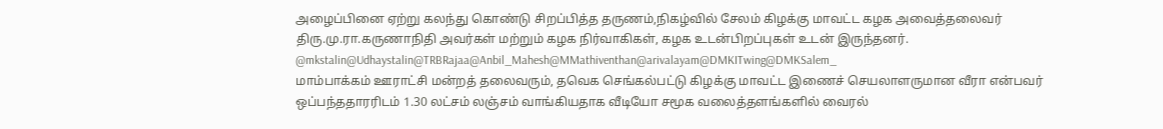அழைப்பினை ஏற்று கலந்து கொண்டு சிறப்பித்த தருணம்,நிகழ்வில் சேலம் கிழக்கு மாவட்ட கழக அவைத்தலைவர் திரு.மு.ரா.கருணாநிதி அவர்கள் மற்றும் கழக நிர்வாகிகள், கழக உடன்பிறப்புகள் உடன் இருந்தனர்.
@mkstalin@Udhaystalin@TRBRajaa@Anbil_Mahesh@MMathiventhan@arivalayam@DMKITwing@DMKSalem_
மாம்பாக்கம் ஊராட்சி மன்றத் தலைவரும், தவெக செங்கல்பட்டு கிழக்கு மாவட்ட இணைச் செயலாளருமான வீரா என்பவர் ஒப்பந்ததாரரிடம் 1.30 லட்சம் லஞ்சம் வாங்கியதாக வீடியோ சமூக வலைத்தளங்களில் வைரல்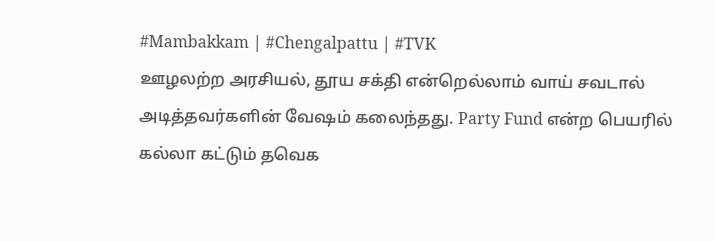#Mambakkam | #Chengalpattu | #TVK
ஊழலற்ற அரசியல், தூய சக்தி என்றெல்லாம் வாய் சவடால் அடித்தவர்களின் வேஷம் கலைந்தது. Party Fund என்ற பெயரில் கல்லா கட்டும் தவெக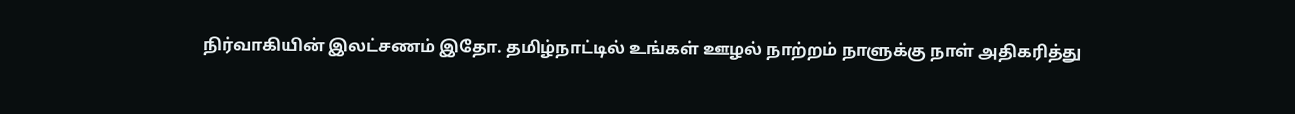நிர்வாகியின் இலட்சணம் இதோ. தமிழ்நாட்டில் உங்கள் ஊழல் நாற்றம் நாளுக்கு நாள் அதிகரித்து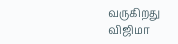வருகிறது விஜிமா